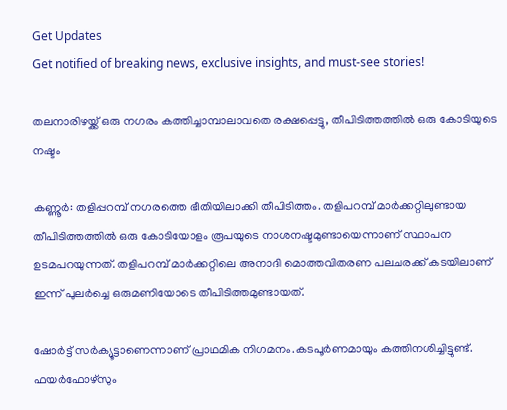Get Updates
Get notified of breaking news, exclusive insights, and must-see stories!

തലനാരിഴയ്ക്ക് ഒരു നഗരം കത്തിച്ചാമ്പാലാവതെ രക്ഷപ്പെട്ടു, തീപിടിത്തത്തില്‍ ഒരു കോടിയുടെ നഷ്ടം

കണ്ണൂര്‍: തളിപ്പറമ്പ് നഗരത്തെ ഭീതിയിലാക്കി തീപിടിത്തം. തളിപറമ്പ് മാര്‍ക്കറ്റിലുണ്ടായ തീപിടിത്തത്തില്‍ ഒരു കോടിയോളം രൂപയുടെ നാശനഷ്ടമുണ്ടായെന്നാണ് സ്ഥാപന ഉടമപറയുന്നത്. തളിപറമ്പ് മാര്‍ക്കറ്റിലെ അനാദി മൊത്തവിതരണ പലചരക്ക് കടയിലാണ് ഇന്ന് പുലര്‍ച്ചെ ഒരുമണിയോടെ തീപിടിത്തമുണ്ടായത്.

ഷോര്‍ട്ട് സര്‍ക്യൂട്ടാണെന്നാണ് പ്രാഥമിക നിഗമനം.കടപൂര്‍ണമായും കത്തിനശിച്ചിട്ടുണ്ട്. ഫയര്‍ഫോഴ്‌സും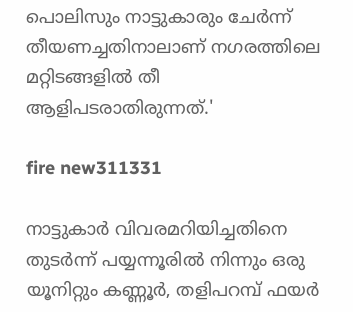പൊലിസും നാട്ടുകാരും ചേര്‍ന്ന് തീയണച്ചതിനാലാണ് നഗരത്തിലെ മറ്റിടങ്ങളില്‍ തീ ആളിപടരാതിരുന്നത്.'

fire new311331

നാട്ടുകാര്‍ വിവരമറിയിച്ചതിനെ തുടര്‍ന്ന് പയ്യന്നൂരില്‍ നിന്നും ഒരു യൂനിറ്റും കണ്ണൂര്‍, തളിപറമ്പ് ഫയര്‍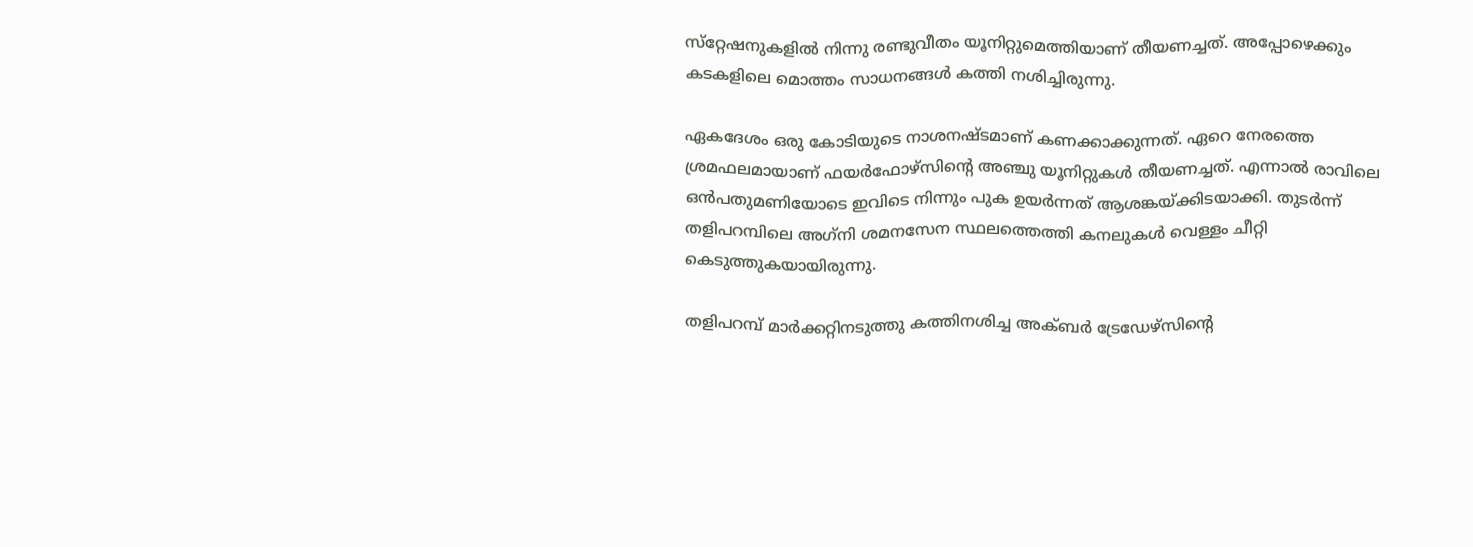സ്‌റ്റേഷനുകളില്‍ നിന്നു രണ്ടുവീതം യൂനിറ്റുമെത്തിയാണ് തീയണച്ചത്. അപ്പോഴെക്കും കടകളിലെ മൊത്തം സാധനങ്ങള്‍ കത്തി നശിച്ചിരുന്നു.

ഏകദേശം ഒരു കോടിയുടെ നാശനഷ്ടമാണ് കണക്കാക്കുന്നത്. ഏറെ നേരത്തെ ശ്രമഫലമായാണ് ഫയര്‍ഫോഴ്‌സിന്റെ അഞ്ചു യൂനിറ്റുകള്‍ തീയണച്ചത്. എന്നാല്‍ രാവിലെ ഒന്‍പതുമണിയോടെ ഇവിടെ നിന്നും പുക ഉയര്‍ന്നത് ആശങ്കയ്ക്കിടയാക്കി. തുടര്‍ന്ന് തളിപറമ്പിലെ അഗ്‌നി ശമനസേന സ്ഥലത്തെത്തി കനലുകള്‍ വെള്ളം ചീറ്റി കെടുത്തുകയായിരുന്നു.

തളിപറമ്പ് മാര്‍ക്കറ്റിനടുത്തു കത്തിനശിച്ച അക്ബര്‍ ട്രേഡേഴ്‌സിന്റെ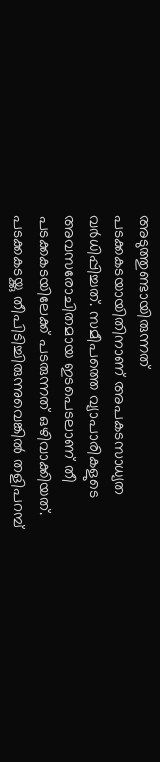അടുത്തുണ്ടായിരുന്നത് പടക്കകടയായിതിനാണ് അപകടസാധ്യത വര്‍ധിപ്പിച്ചത്. സമീപത്തെ വ്യാപാരികളുടെ അവസരോചിതമായ ഇടപെടലാണ് തീ പടക്കകടയിലേക്ക് പടരുന്നത് ഒഴിവാക്കിയത്. പടക്കകടയ്ക്കു തീപിടിച്ചിരുന്നുവെങ്കില്‍ തളിപറമ്പ്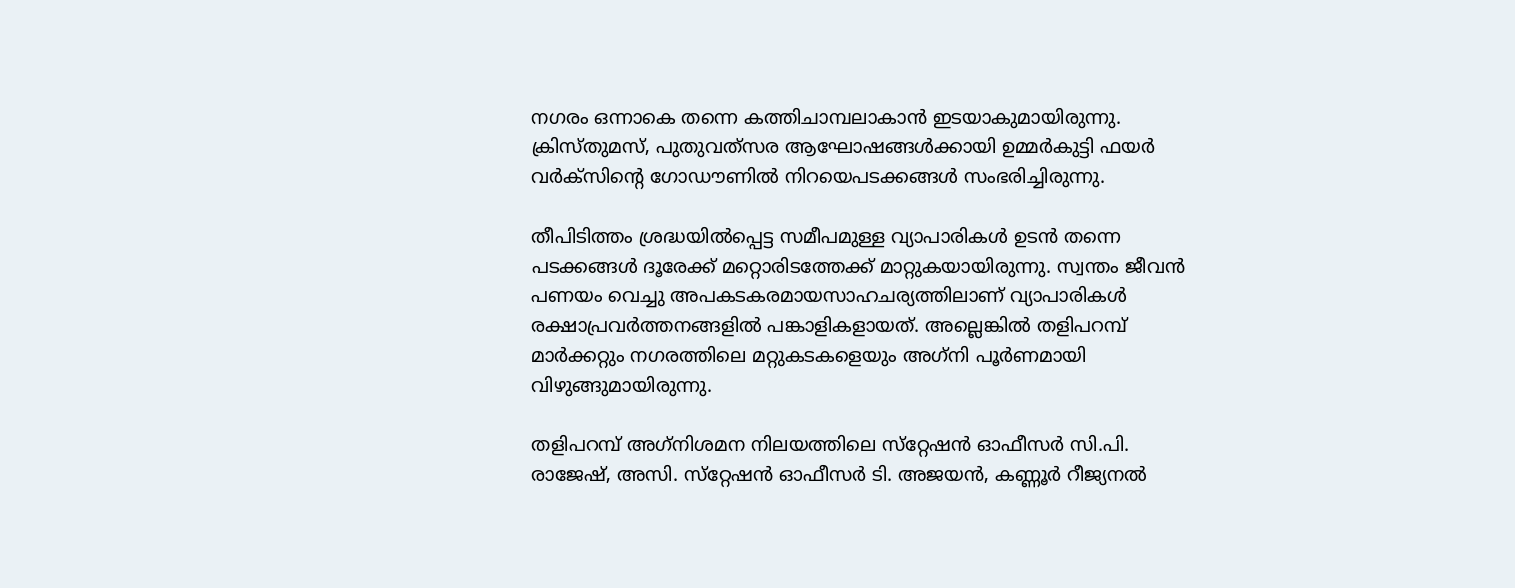നഗരം ഒന്നാകെ തന്നെ കത്തിചാമ്പലാകാന്‍ ഇടയാകുമായിരുന്നു. ക്രിസ്തുമസ്, പുതുവത്‌സര ആഘോഷങ്ങള്‍ക്കായി ഉമ്മര്‍കുട്ടി ഫയര്‍ വര്‍ക്‌സിന്റെ ഗോഡൗണില്‍ നിറയെപടക്കങ്ങള്‍ സംഭരിച്ചിരുന്നു.

തീപിടിത്തം ശ്രദ്ധയില്‍പ്പെട്ട സമീപമുള്ള വ്യാപാരികള്‍ ഉടന്‍ തന്നെ പടക്കങ്ങള്‍ ദൂരേക്ക് മറ്റൊരിടത്തേക്ക് മാറ്റുകയായിരുന്നു. സ്വന്തം ജീവന്‍ പണയം വെച്ചു അപകടകരമായസാഹചര്യത്തിലാണ് വ്യാപാരികള്‍ രക്ഷാപ്രവര്‍ത്തനങ്ങളില്‍ പങ്കാളികളായത്. അല്ലെങ്കില്‍ തളിപറമ്പ് മാര്‍ക്കറ്റും നഗരത്തിലെ മറ്റുകടകളെയും അഗ്‌നി പൂര്‍ണമായി വിഴുങ്ങുമായിരുന്നു.

തളിപറമ്പ് അഗ്‌നിശമന നിലയത്തിലെ സ്‌റ്റേഷന്‍ ഓഫീസര്‍ സി.പി. രാജേഷ്, അസി. സ്‌റ്റേഷന്‍ ഓഫീസര്‍ ടി. അജയന്‍, കണ്ണൂര്‍ റീജ്യനല്‍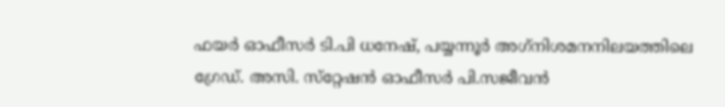ഫയര്‍ ഓഫീസര്‍ ടി.പി ധനേഷ്, പയ്യന്നൂര്‍ അഗ്‌നിശമനനിലയത്തിലെ ഗ്രേഡ്. അസി. സ്‌റ്റേഷന്‍ ഓഫീസര്‍ പി.സജീവന്‍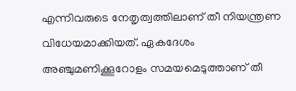എന്നിവരുടെ നേതൃത്വത്തിലാണ് തീ നിയന്ത്രണ വിധേയമാക്കിയത്. ഏകദേശം അഞ്ചുമണിക്കൂറോളം സമയമെടുത്താണ് തീ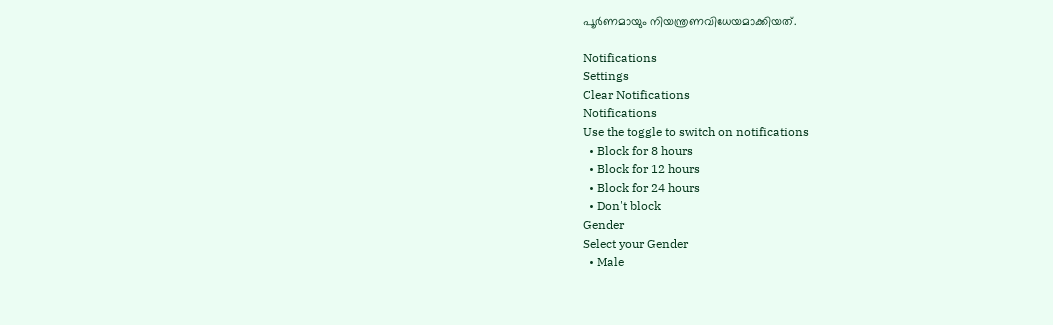പൂര്‍ണമായും നിയന്ത്രണവിധേയമാക്കിയത്.

Notifications
Settings
Clear Notifications
Notifications
Use the toggle to switch on notifications
  • Block for 8 hours
  • Block for 12 hours
  • Block for 24 hours
  • Don't block
Gender
Select your Gender
  • Male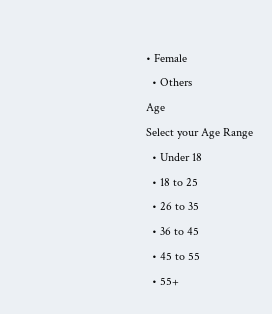• Female
  • Others
Age
Select your Age Range
  • Under 18
  • 18 to 25
  • 26 to 35
  • 36 to 45
  • 45 to 55
  • 55+